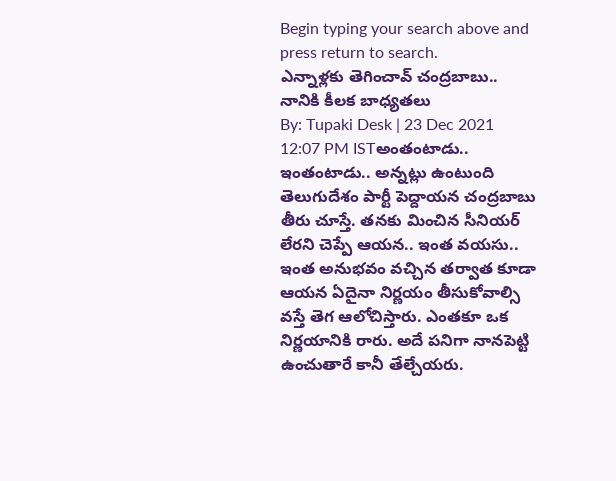Begin typing your search above and press return to search.
ఎన్నాళ్లకు తెగించావ్ చంద్రబాబు.. నానికి కీలక బాధ్యతలు
By: Tupaki Desk | 23 Dec 2021 12:07 PM ISTఅంతంటాడు.. ఇంతంటాడు.. అన్నట్లు ఉంటుంది తెలుగుదేశం పార్టీ పెద్దాయన చంద్రబాబు తీరు చూస్తే. తనకు మించిన సీనియర్ లేరని చెప్పే ఆయన.. ఇంత వయసు.. ఇంత అనుభవం వచ్చిన తర్వాత కూడా ఆయన ఏదైనా నిర్ణయం తీసుకోవాల్సి వస్తే తెగ ఆలోచిస్తారు. ఎంతకూ ఒక నిర్ణయానికి రారు. అదే పనిగా నానపెట్టి ఉంచుతారే కానీ తేల్చేయరు.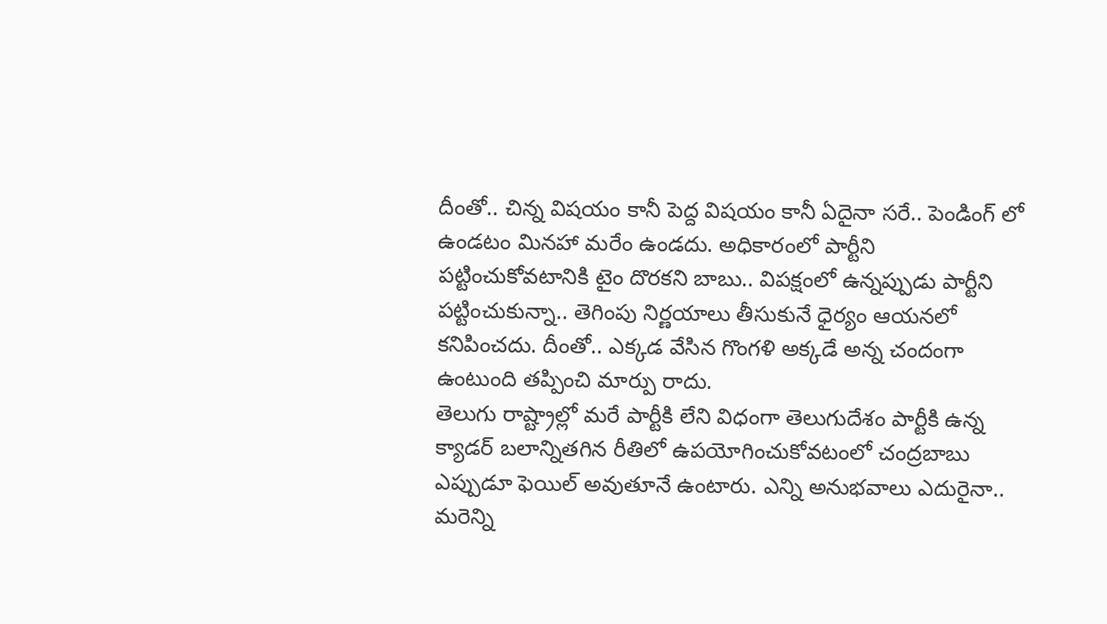దీంతో.. చిన్న విషయం కానీ పెద్ద విషయం కానీ ఏదైనా సరే.. పెండింగ్ లో ఉండటం మినహా మరేం ఉండదు. అధికారంలో పార్టీని పట్టించుకోవటానికి టైం దొరకని బాబు.. విపక్షంలో ఉన్నప్పుడు పార్టీని పట్టించుకున్నా.. తెగింపు నిర్ణయాలు తీసుకునే ధైర్యం ఆయనలో కనిపించదు. దీంతో.. ఎక్కడ వేసిన గొంగళి అక్కడే అన్న చందంగా ఉంటుంది తప్పించి మార్పు రాదు.
తెలుగు రాష్ట్రాల్లో మరే పార్టీకి లేని విధంగా తెలుగుదేశం పార్టీకి ఉన్న క్యాడర్ బలాన్నితగిన రీతిలో ఉపయోగించుకోవటంలో చంద్రబాబు ఎప్పుడూ ఫెయిల్ అవుతూనే ఉంటారు. ఎన్ని అనుభవాలు ఎదురైనా.. మరెన్ని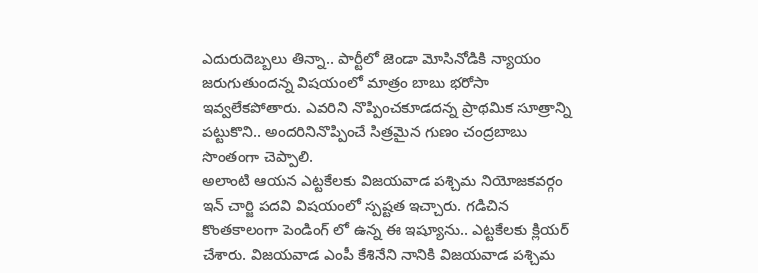ఎదురుదెబ్బలు తిన్నా.. పార్టీలో జెండా మోసినోడికి న్యాయం జరుగుతుందన్న విషయంలో మాత్రం బాబు భరోసా ఇవ్వలేకపోతారు. ఎవరిని నొప్పించకూడదన్న ప్రాథమిక సూత్రాన్ని పట్టుకొని.. అందరినినొప్పించే సిత్రమైన గుణం చంద్రబాబు సొంతంగా చెప్పాలి.
అలాంటి ఆయన ఎట్టకేలకు విజయవాడ పశ్చిమ నియోజకవర్గం ఇన్ చార్జి పదవి విషయంలో స్పష్టత ఇచ్చారు. గడిచిన కొంతకాలంగా పెండింగ్ లో ఉన్న ఈ ఇష్యూను.. ఎట్టకేలకు క్లియర్ చేశారు. విజయవాడ ఎంపీ కేశినేని నానికి విజయవాడ పశ్చిమ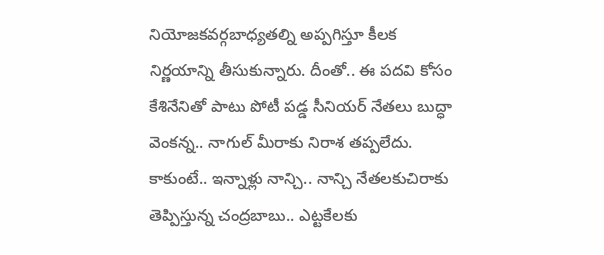నియోజకవర్గబాధ్యతల్ని అప్పగిస్తూ కీలక నిర్ణయాన్ని తీసుకున్నారు. దీంతో.. ఈ పదవి కోసం కేశినేనితో పాటు పోటీ పడ్డ సీనియర్ నేతలు బుద్ధా వెంకన్న.. నాగుల్ మీరాకు నిరాశ తప్పలేదు.
కాకుంటే.. ఇన్నాళ్లు నాన్చి.. నాన్చి నేతలకుచిరాకు తెప్పిస్తున్న చంద్రబాబు.. ఎట్టకేలకు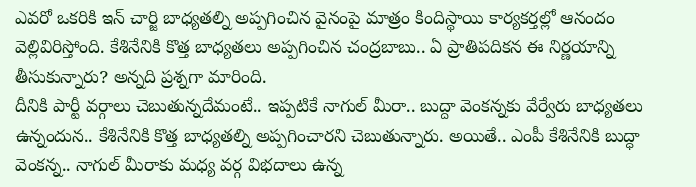ఎవరో ఒకరికి ఇన్ చార్జి బాధ్యతల్ని అప్పగించిన వైనంపై మాత్రం కిందిస్థాయి కార్యకర్తల్లో ఆనందం వెల్లివిరిస్తోంది. కేశినేనికి కొత్త బాధ్యతలు అప్పగించిన చంద్రబాబు.. ఏ ప్రాతిపదికన ఈ నిర్ణయాన్ని తీసుకున్నారు? అన్నది ప్రశ్నగా మారింది.
దీనికి పార్టీ వర్గాలు చెబుతున్నదేమంటే.. ఇప్పటికే నాగుల్ మీరా.. బుద్దా వెంకన్నకు వేర్వేరు బాధ్యతలు ఉన్నందున.. కేశినేనికి కొత్త బాధ్యతల్ని అప్పగించారని చెబుతున్నారు. అయితే.. ఎంపీ కేశినేనికి బుద్ధా వెంకన్న.. నాగుల్ మీరాకు మధ్య వర్గ విభదాలు ఉన్న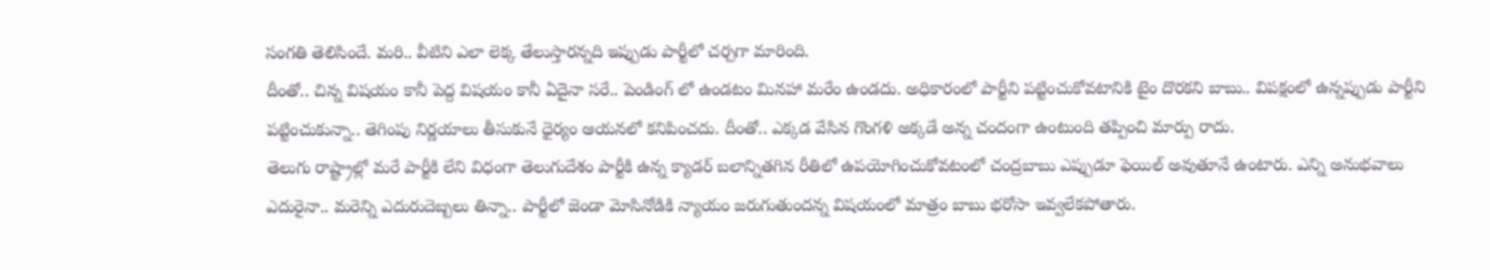సంగతి తెలిసిందే. మరి.. వీటిని ఎలా లెక్క తేలుస్తారన్నది ఇప్పుడు పార్టీలో చర్చగా మారింది.
దీంతో.. చిన్న విషయం కానీ పెద్ద విషయం కానీ ఏదైనా సరే.. పెండింగ్ లో ఉండటం మినహా మరేం ఉండదు. అధికారంలో పార్టీని పట్టించుకోవటానికి టైం దొరకని బాబు.. విపక్షంలో ఉన్నప్పుడు పార్టీని పట్టించుకున్నా.. తెగింపు నిర్ణయాలు తీసుకునే ధైర్యం ఆయనలో కనిపించదు. దీంతో.. ఎక్కడ వేసిన గొంగళి అక్కడే అన్న చందంగా ఉంటుంది తప్పించి మార్పు రాదు.
తెలుగు రాష్ట్రాల్లో మరే పార్టీకి లేని విధంగా తెలుగుదేశం పార్టీకి ఉన్న క్యాడర్ బలాన్నితగిన రీతిలో ఉపయోగించుకోవటంలో చంద్రబాబు ఎప్పుడూ ఫెయిల్ అవుతూనే ఉంటారు. ఎన్ని అనుభవాలు ఎదురైనా.. మరెన్ని ఎదురుదెబ్బలు తిన్నా.. పార్టీలో జెండా మోసినోడికి న్యాయం జరుగుతుందన్న విషయంలో మాత్రం బాబు భరోసా ఇవ్వలేకపోతారు.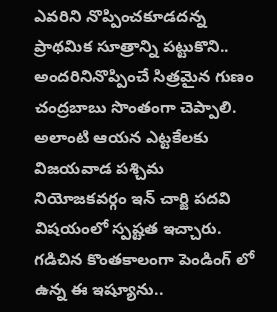ఎవరిని నొప్పించకూడదన్న ప్రాథమిక సూత్రాన్ని పట్టుకొని.. అందరినినొప్పించే సిత్రమైన గుణం చంద్రబాబు సొంతంగా చెప్పాలి.
అలాంటి ఆయన ఎట్టకేలకు విజయవాడ పశ్చిమ నియోజకవర్గం ఇన్ చార్జి పదవి విషయంలో స్పష్టత ఇచ్చారు. గడిచిన కొంతకాలంగా పెండింగ్ లో ఉన్న ఈ ఇష్యూను..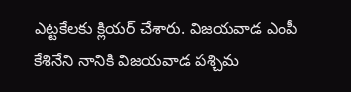ఎట్టకేలకు క్లియర్ చేశారు. విజయవాడ ఎంపీ కేశినేని నానికి విజయవాడ పశ్చిమ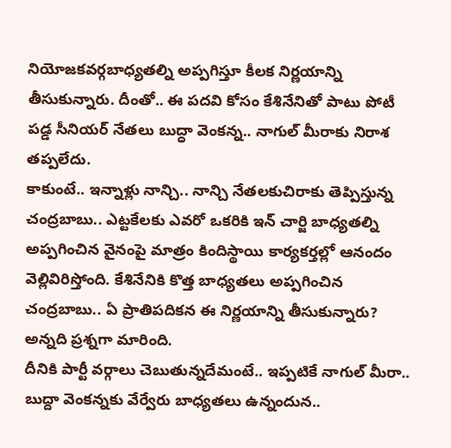నియోజకవర్గబాధ్యతల్ని అప్పగిస్తూ కీలక నిర్ణయాన్ని తీసుకున్నారు. దీంతో.. ఈ పదవి కోసం కేశినేనితో పాటు పోటీ పడ్డ సీనియర్ నేతలు బుద్ధా వెంకన్న.. నాగుల్ మీరాకు నిరాశ తప్పలేదు.
కాకుంటే.. ఇన్నాళ్లు నాన్చి.. నాన్చి నేతలకుచిరాకు తెప్పిస్తున్న చంద్రబాబు.. ఎట్టకేలకు ఎవరో ఒకరికి ఇన్ చార్జి బాధ్యతల్ని అప్పగించిన వైనంపై మాత్రం కిందిస్థాయి కార్యకర్తల్లో ఆనందం వెల్లివిరిస్తోంది. కేశినేనికి కొత్త బాధ్యతలు అప్పగించిన చంద్రబాబు.. ఏ ప్రాతిపదికన ఈ నిర్ణయాన్ని తీసుకున్నారు? అన్నది ప్రశ్నగా మారింది.
దీనికి పార్టీ వర్గాలు చెబుతున్నదేమంటే.. ఇప్పటికే నాగుల్ మీరా.. బుద్దా వెంకన్నకు వేర్వేరు బాధ్యతలు ఉన్నందున..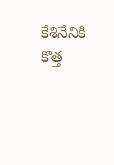కేశినేనికి కొత్త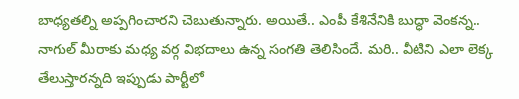బాధ్యతల్ని అప్పగించారని చెబుతున్నారు. అయితే.. ఎంపీ కేశినేనికి బుద్ధా వెంకన్న.. నాగుల్ మీరాకు మధ్య వర్గ విభదాలు ఉన్న సంగతి తెలిసిందే. మరి.. వీటిని ఎలా లెక్క తేలుస్తారన్నది ఇప్పుడు పార్టీలో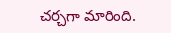చర్చగా మారింది.